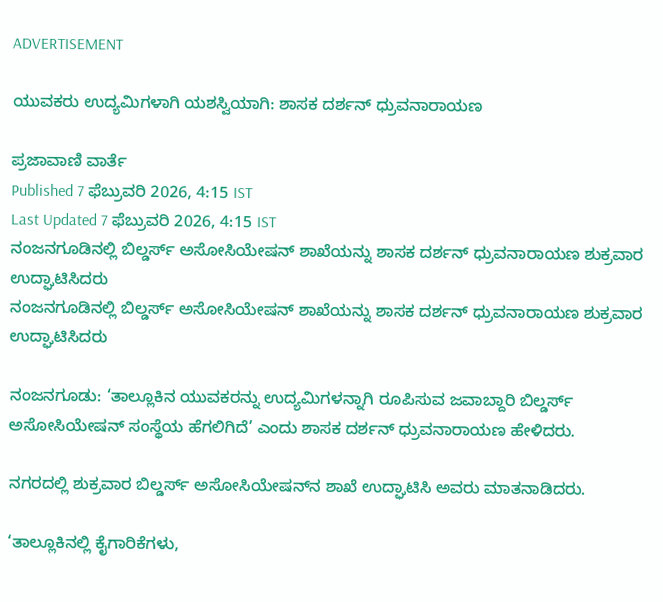ADVERTISEMENT

ಯುವಕರು ಉದ್ಯಮಿಗಳಾಗಿ ಯಶಸ್ವಿಯಾಗಿ: ಶಾಸಕ ದರ್ಶನ್ ಧ್ರುವನಾರಾಯಣ

ಪ್ರಜಾವಾಣಿ ವಾರ್ತೆ
Published 7 ಫೆಬ್ರುವರಿ 2026, 4:15 IST
Last Updated 7 ಫೆಬ್ರುವರಿ 2026, 4:15 IST
ನಂಜನಗೂಡಿನಲ್ಲಿ ಬಿಲ್ಡರ್ಸ್ ಅಸೋಸಿಯೇಷನ್ ಶಾಖೆಯನ್ನು ಶಾಸಕ ದರ್ಶನ್ ಧ್ರುವನಾರಾಯಣ ಶುಕ್ರವಾರ ಉದ್ಘಾಟಿಸಿದರು
ನಂಜನಗೂಡಿನಲ್ಲಿ ಬಿಲ್ಡರ್ಸ್ ಅಸೋಸಿಯೇಷನ್ ಶಾಖೆಯನ್ನು ಶಾಸಕ ದರ್ಶನ್ ಧ್ರುವನಾರಾಯಣ ಶುಕ್ರವಾರ ಉದ್ಘಾಟಿಸಿದರು

ನಂಜನಗೂಡು: ‘ತಾಲ್ಲೂಕಿನ ಯುವಕರನ್ನು ಉದ್ಯಮಿಗಳನ್ನಾಗಿ ರೂಪಿಸುವ ಜವಾಬ್ದಾರಿ ಬಿಲ್ಡರ್ಸ್ ಅಸೋಸಿಯೇಷನ್ ಸಂಸ್ಥೆಯ ಹೆಗಲಿಗಿದೆ’ ಎಂದು ಶಾಸಕ ದರ್ಶನ್ ಧ್ರುವನಾರಾಯಣ ಹೇಳಿದರು.

ನಗರದಲ್ಲಿ ಶುಕ್ರವಾರ ಬಿಲ್ಡರ್ಸ್ ಅಸೋಸಿಯೇಷನ್‌ನ ಶಾಖೆ ಉದ್ಘಾಟಿಸಿ ಅವರು ಮಾತನಾಡಿದರು.

‘ತಾಲ್ಲೂಕಿನಲ್ಲಿ ಕೈಗಾರಿಕೆಗಳು,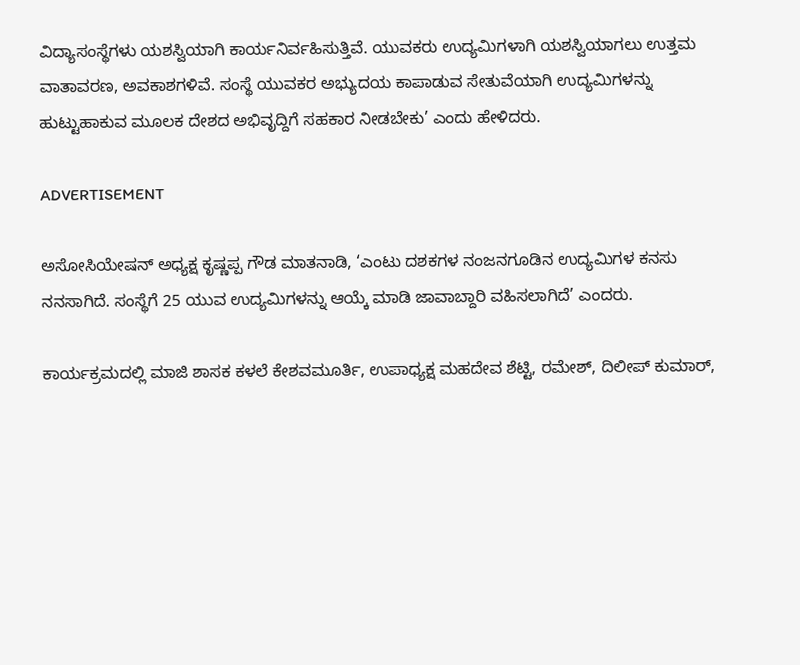ವಿದ್ಯಾಸಂಸ್ಥೆಗಳು ಯಶಸ್ವಿಯಾಗಿ ಕಾರ್ಯನಿರ್ವಹಿಸುತ್ತಿವೆ. ಯುವಕರು ಉದ್ಯಮಿಗಳಾಗಿ ಯಶಸ್ವಿಯಾಗಲು ಉತ್ತಮ ವಾತಾವರಣ, ಅವಕಾಶಗಳಿವೆ. ಸಂಸ್ಥೆ ಯುವಕರ ಅಭ್ಯುದಯ ಕಾಪಾಡುವ ಸೇತುವೆಯಾಗಿ ಉದ್ಯಮಿಗಳನ್ನು ಹುಟ್ಟುಹಾಕುವ ಮೂಲಕ ದೇಶದ ಅಭಿವೃದ್ದಿಗೆ ಸಹಕಾರ ನೀಡಬೇಕು’ ಎಂದು ಹೇಳಿದರು.

ADVERTISEMENT

ಅಸೋಸಿಯೇಷನ್ ಅಧ್ಯಕ್ಷ ಕೃಷ್ಣಪ್ಪ ಗೌಡ ಮಾತನಾಡಿ, ‘ಎಂಟು ದಶಕಗಳ ನಂಜನಗೂಡಿನ ಉದ್ಯಮಿಗಳ ಕನಸು ನನಸಾಗಿದೆ. ಸಂಸ್ಥೆಗೆ 25 ಯುವ ಉದ್ಯಮಿಗಳನ್ನು ಆಯ್ಕೆ ಮಾಡಿ ಜಾವಾಬ್ದಾರಿ ವಹಿಸಲಾಗಿದೆ’ ಎಂದರು.

ಕಾರ್ಯಕ್ರಮದಲ್ಲಿ ಮಾಜಿ ಶಾಸಕ ಕಳಲೆ ಕೇಶವಮೂರ್ತಿ, ಉಪಾಧ್ಯಕ್ಷ ಮಹದೇವ ಶೆಟ್ಟಿ, ರಮೇಶ್, ದಿಲೀಪ್ ಕುಮಾರ್,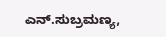ಎನ್.ಸುಬ್ರಮಣ್ಯ,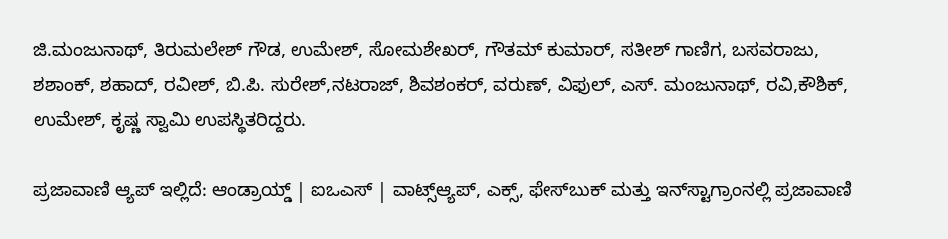ಜಿ.ಮಂಜುನಾಥ್, ತಿರುಮಲೇಶ್ ಗೌಡ, ಉಮೇಶ್, ಸೋಮಶೇಖರ್, ಗೌತಮ್ ಕುಮಾರ್, ಸತೀಶ್ ಗಾಣಿಗ, ಬಸವರಾಜು, ಶಶಾಂಕ್, ಶಹಾದ್, ರವೀಶ್, ಬಿ.ಪಿ. ಸುರೇಶ್,ನಟರಾಜ್, ಶಿವಶಂಕರ್, ವರುಣ್, ವಿಫುಲ್, ಎಸ್. ಮಂಜುನಾಥ್, ರವಿ,ಕೌಶಿಕ್, ಉಮೇಶ್, ಕೃಷ್ಣ ಸ್ವಾಮಿ ಉಪಸ್ಥಿತರಿದ್ದರು.

ಪ್ರಜಾವಾಣಿ ಆ್ಯಪ್ ಇಲ್ಲಿದೆ: ಆಂಡ್ರಾಯ್ಡ್ | ಐಒಎಸ್ | ವಾಟ್ಸ್ಆ್ಯಪ್, ಎಕ್ಸ್, ಫೇಸ್‌ಬುಕ್ ಮತ್ತು ಇನ್‌ಸ್ಟಾಗ್ರಾಂನಲ್ಲಿ ಪ್ರಜಾವಾಣಿ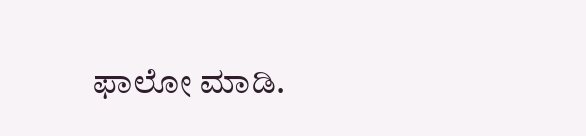ಫಾಲೋ ಮಾಡಿ.